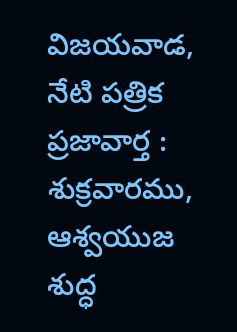విజయవాడ, నేటి పత్రిక ప్రజావార్త :
శుక్రవారము, ఆశ్వయుజ శుద్ధ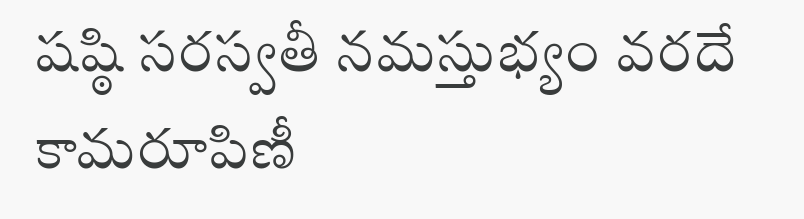షష్ఠి సరస్వతీ నమస్తుభ్యం వరదే కామరూపిణీ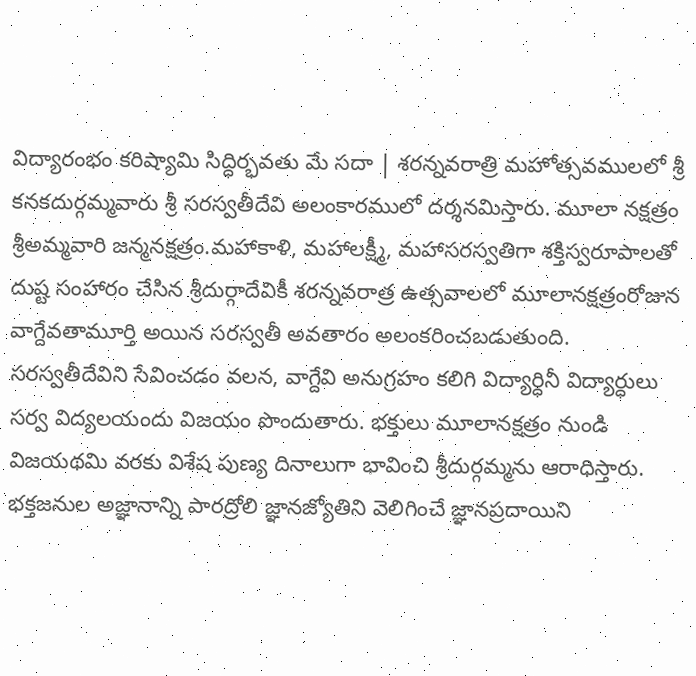విద్యారంభం కరిష్యామి సిద్ధిర్భవతు మే సదా | శరన్నవరాత్రి మహోత్సవములలో శ్రీ కనకదుర్గమ్మవారు శ్రీ సరస్వతీదేవి అలంకారములో దర్శనమిస్తారు. మూలా నక్షత్రం శ్రీఅమ్మవారి జన్మనక్షత్రం.మహాకాళి, మహాలక్ష్మీ, మహాసరస్వతిగా శక్తిస్వరూపాలతో దుష్ట సంహారం చేసిన శ్రీదుర్గాదేవికీ శరన్నవరాత్ర ఉత్సవాలలో మూలానక్షత్రంరోజున వాగ్దేవతామూర్తి అయిన సరస్వతీ అవతారం అలంకరించబడుతుంది. సరస్వతీదేవిని సేవించడం వలన, వాగ్దేవి అనుగ్రహం కలిగి విద్యార్ధినీ విద్యార్ధులు సర్వ విద్యలయందు విజయం పొందుతారు. భక్తులు మూలానక్షత్రం నుండి విజయథమి వరకు విశేష పుణ్య దినాలుగా భావించి శ్రీదుర్గమ్మను ఆరాధిస్తారు. భక్తజనుల అజ్ఞానాన్ని పారద్రోలి జ్ఞానజ్యోతిని వెలిగించే జ్ఞానప్రదాయిని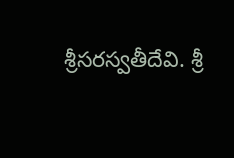శ్రీసరస్వతీదేవి. శ్రీ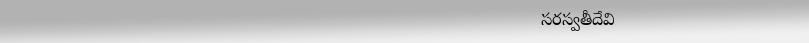సరస్వతీదేవి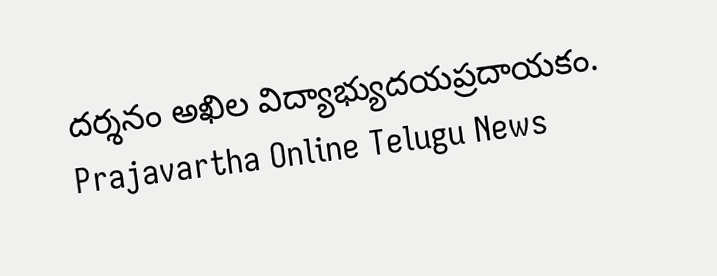దర్శనం అఖిల విద్యాభ్యుదయప్రదాయకం.
Prajavartha Online Telugu News